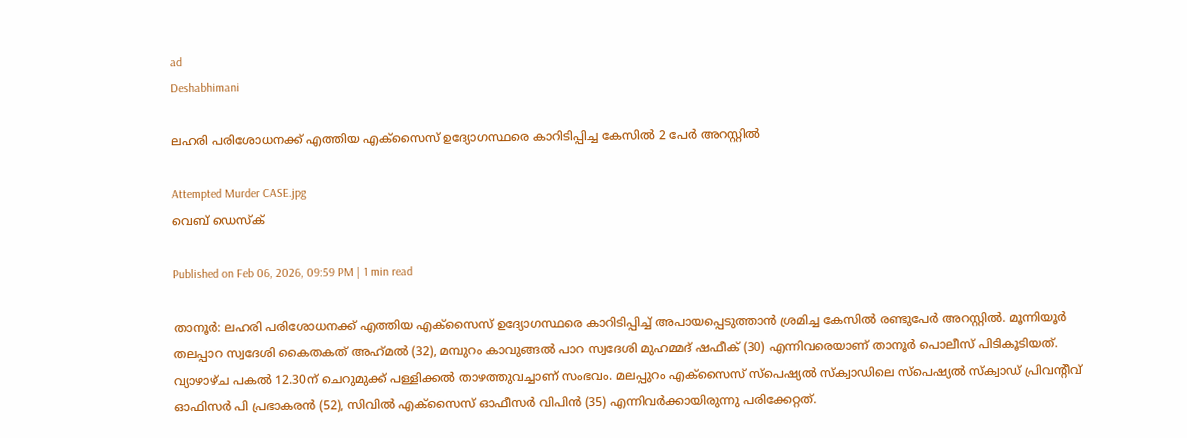ad
Deshabhimani

ലഹരി പരിശോധനക്ക് എത്തിയ എക്സൈസ് ഉദ്യോഗസ്ഥരെ കാറിടിപ്പിച്ച കേസിൽ 2 പേർ അറസ്റ്റിൽ

Attempted Murder CASE.jpg
വെബ് ഡെസ്ക്

Published on Feb 06, 2026, 09:59 PM | 1 min read

താനൂർ: ലഹരി പരിശോധനക്ക് എത്തിയ എക്സൈസ് ഉദ്യോഗസ്ഥരെ കാറിടിപ്പിച്ച് അപായപ്പെടുത്താൻ ശ്രമിച്ച കേസിൽ രണ്ടുപേർ അറസ്റ്റിൽ. മൂന്നിയൂർ തലപ്പാറ സ്വദേശി കൈതകത് അഹ്‌മൽ (32), മമ്പുറം കാവുങ്ങൽ പാറ സ്വദേശി മുഹമ്മദ്‌ ഷഫീക് (30) എന്നിവരെയാണ് താനൂർ പൊലീസ് പിടികൂടിയത്. വ്യാഴാഴ്ച പകൽ 12.30ന് ചെറുമുക്ക് പള്ളിക്കൽ താഴത്തുവച്ചാണ് സംഭവം. മലപ്പുറം എക്സൈസ് സ്പെഷ്യൽ സ്ക്വാഡിലെ സ്പെഷ്യൽ സ്ക്വാഡ് പ്രിവന്റീവ് ഓഫിസർ പി പ്രഭാകരൻ (52), സിവിൽ എക്സൈസ് ഓഫീസർ വിപിൻ (35) എന്നിവർക്കായിരുന്നു പരിക്കേറ്റത്.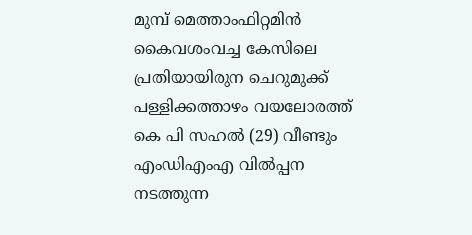മുമ്പ് മെത്താംഫിറ്റമിൻ കൈവശംവച്ച കേസിലെ പ്രതിയായിരുന ചെറുമുക്ക് പള്ളിക്കത്താഴം വയലോരത്ത് കെ പി സഹൽ (29) വീണ്ടും എംഡിഎംഎ വിൽപ്പന നടത്തുന്ന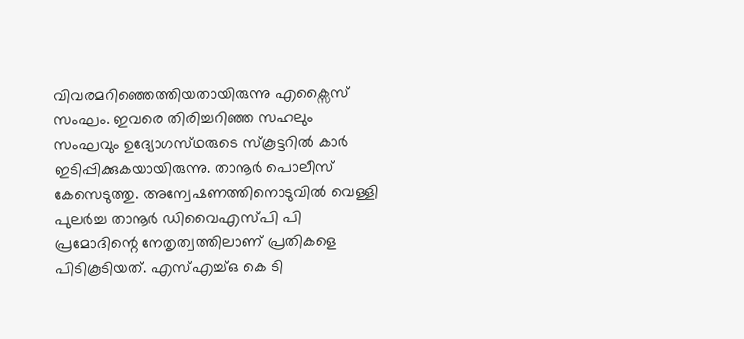വിവരമറിഞ്ഞെത്തിയതായിരുന്നു എക്സൈസ് സംഘം. ഇവരെ തിരിച്ചറിഞ്ഞ സഹലും സംഘവും ഉദ്യോഗസ്‌ഥരുടെ സ്കൂ‌ട്ടറിൽ കാർ ഇടിപ്പിക്കുകയായിരുന്നു. താനൂർ പൊലീസ് കേസെടുത്തു. അന്വേഷണത്തിനൊടുവിൽ വെള്ളി പുലർച്ച താനൂർ ഡിവൈഎസ്പി പി പ്രമോദിന്റെ നേതൃത്വത്തിലാണ് പ്രതികളെ പിടികൂടിയത്. എസ്എച്ച്ഒ കെ ടി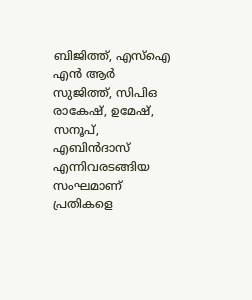ബിജിത്ത്, എസ്ഐ എൻ ആർ സുജിത്ത്, സിപിഒ രാകേഷ്, ഉമേഷ്, സനൂപ്, എബിൻദാസ് എന്നിവരടങ്ങിയ സംഘമാണ് പ്രതികളെ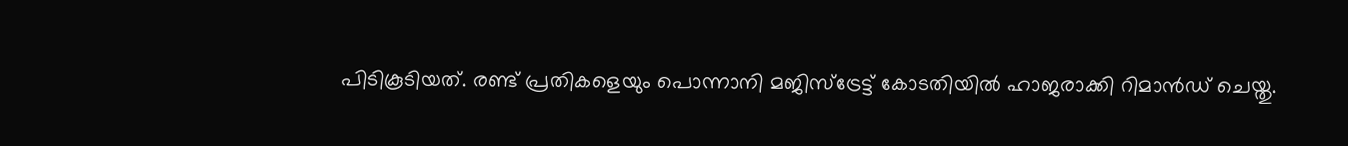പിടികൂടിയത്. രണ്ട് പ്രതികളെയും പൊന്നാനി മജിസ്ട്രേട്ട് കോടതിയിൽ ഹാജരാക്കി റിമാൻഡ് ചെയ്തു.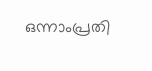ഒന്നാംപ്രതി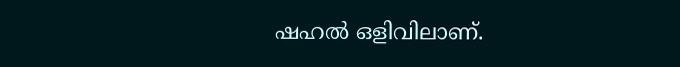ഷഹൽ ഒളിവിലാണ്.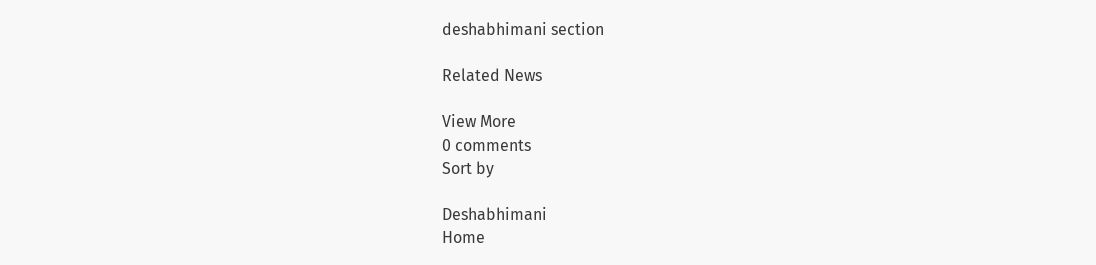deshabhimani section

Related News

View More
0 comments
Sort by

Deshabhimani
Home